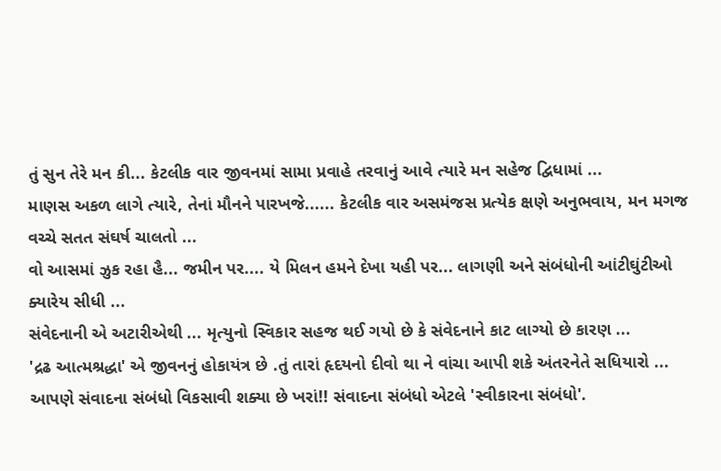તું સુન તેરે મન કી... કેટલીક વાર જીવનમાં સામા પ્રવાહે તરવાનું આવે ત્યારે મન સહેજ દ્વિધામાં ...
માણસ અકળ લાગે ત્યારે, તેનાં મૌનને પારખજે...... કેટલીક વાર અસમંજસ પ્રત્યેક ક્ષણે અનુભવાય, મન મગજ વચ્ચે સતત સંઘર્ષ ચાલતો ...
વો આસમાં ઝુક રહા હૈ... જમીન પર.... યે મિલન હમને દેખા યહી પર... લાગણી અને સંબંધોની આંટીઘુંટીઓ ક્યારેય સીધી ...
સંવેદનાની એ અટારીએથી ... મૃત્યુનો સ્વિકાર સહજ થઈ ગયો છે કે સંવેદનાને કાટ લાગ્યો છે કારણ ...
'દ્રઢ આત્મશ્રદ્ધા' એ જીવનનું હોકાયંત્ર છે .તું તારાં હૃદયનો દીવો થા ને વાંચા આપી શકે અંતરનેતે સધિયારો ...
આપણે સંવાદના સંબંધો વિકસાવી શક્યા છે ખરાં!! સંવાદના સંબંધો એટલે 'સ્વીકારના સંબંધો'.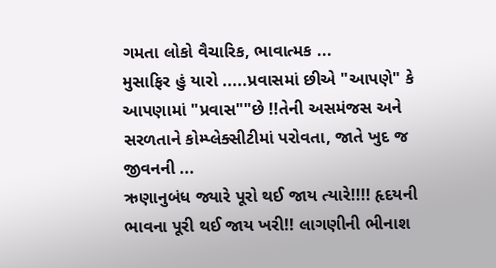ગમતા લોકો વૈચારિક, ભાવાત્મક ...
મુસાફિર હું યારો .....પ્રવાસમાં છીએ "આપણે" કે આપણામાં "પ્રવાસ""છે !!તેની અસમંજસ અને સરળતાને કોમ્પ્લેક્સીટીમાં પરોવતા, જાતે ખુદ જ જીવનની ...
ઋણાનુબંધ જ્યારે પૂરો થઈ જાય ત્યારે!!!! હૃદયની ભાવના પૂરી થઈ જાય ખરી!! લાગણીની ભીનાશ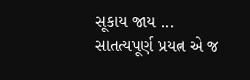સૂકાય જાય ...
સાતત્યપૂર્ણ પ્રયત્ન એ જ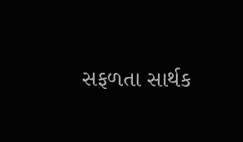સફળતા સાર્થક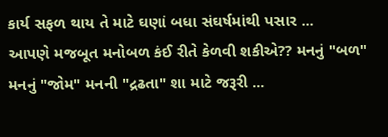કાર્ય સફળ થાય તે માટે ઘણાં બધા સંઘર્ષમાંથી પસાર ...
આપણે મજબૂત મનોબળ કંઈ રીતે કેળવી શકીએ?? મનનું "બળ" મનનું "જોમ" મનની "દ્રઢતા" શા માટે જરૂરી ...